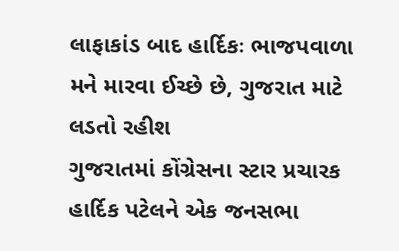લાફાકાંડ બાદ હાર્દિકઃ ભાજપવાળા મને મારવા ઈચ્છે છે, ગુજરાત માટે લડતો રહીશ
ગુજરાતમાં કોંગ્રેસના સ્ટાર પ્રચારક હાર્દિક પટેલને એક જનસભા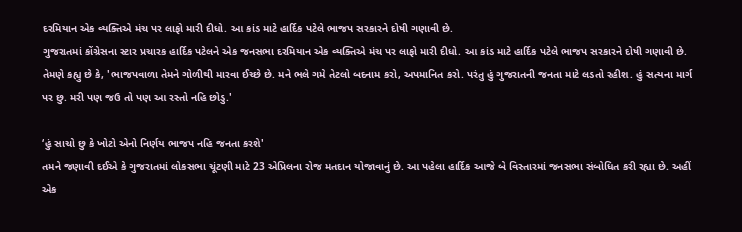દરમિયાન એક વ્યક્તિએ મંચ પર લાફો મારી દીધો. આ કાંડ માટે હાર્દિક પટેલે ભાજપ સરકારને દોષી ગણાવી છે.
ગુજરાતમાં કોંગ્રેસના સ્ટાર પ્રચારક હાર્દિક પટેલને એક જનસભા દરમિયાન એક વ્યક્તિએ મંચ પર લાફો મારી દીધો. આ કાંડ માટે હાર્દિક પટેલે ભાજપ સરકારને દોષી ગણાવી છે. તેમણે કહ્યુ છે કે, 'ભાજપવાળા તેમને ગોળીથી મારવા ઈચ્છે છે. મને ભલે ગમે તેટલો બદનામ કરો, અપમાનિત કરો. પરંતુ હું ગુજરાતની જનતા માટે લડતો રહીશ. હું સત્યના માર્ગ પર છુ. મરી પણ જઉ તો પણ આ રસ્તો નહિ છોડુ.'

‘હું સાચો છુ કે ખોટો એનો નિર્ણય ભાજપ નહિ જનતા કરશે'
તમને જણાવી દઈએ કે ગુજરાતમાં લોકસભા ચૂંટણી માટે 23 એપ્રિલના રોજ મતદાન યોજાવાનું છે. આ પહેલા હાર્દિક આજે બે વિસ્તારમાં જનસભા સંબોધિત કરી રહ્યા છે. અહીં એક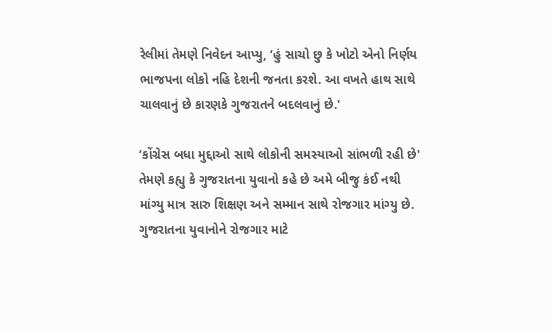રેલીમાં તેમણે નિવેદન આપ્યુ, ‘હું સાચો છુ કે ખોટો એનો નિર્ણય ભાજપના લોકો નહિ દેશની જનતા કરશે. આ વખતે હાથ સાથે ચાલવાનું છે કારણકે ગુજરાતને બદલવાનું છે.'

‘કોંગ્રેસ બધા મુદ્દાઓ સાથે લોકોની સમસ્યાઓ સાંભળી રહી છે'
તેમણે કહ્યુ કે ગુજરાતના યુવાનો કહે છે અમે બીજુ કંઈ નથી માંગ્યુ માત્ર સારુ શિક્ષણ અને સમ્માન સાથે રોજગાર માંગ્યુ છે. ગુજરાતના યુવાનોને રોજગાર માટે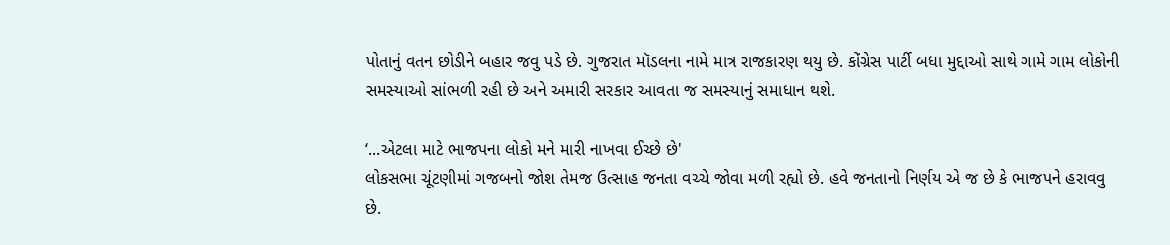પોતાનું વતન છોડીને બહાર જવુ પડે છે. ગુજરાત મૉડલના નામે માત્ર રાજકારણ થયુ છે. કોંગ્રેસ પાર્ટી બધા મુદ્દાઓ સાથે ગામે ગામ લોકોની સમસ્યાઓ સાંભળી રહી છે અને અમારી સરકાર આવતા જ સમસ્યાનું સમાધાન થશે.

‘...એટલા માટે ભાજપના લોકો મને મારી નાખવા ઈચ્છે છે'
લોકસભા ચૂંટણીમાં ગજબનો જોશ તેમજ ઉત્સાહ જનતા વચ્ચે જોવા મળી રહ્યો છે. હવે જનતાનો નિર્ણય એ જ છે કે ભાજપને હરાવવુ છે.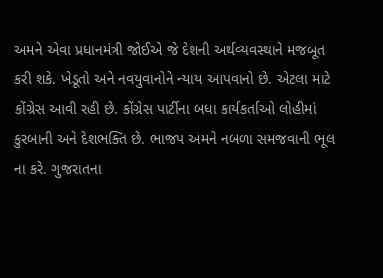અમને એવા પ્રધાનમંત્રી જોઈએ જે દેશની અર્થવ્યવસ્થાને મજબૂત કરી શકે. ખેડૂતો અને નવયુવાનોને ન્યાય આપવાનો છે. એટલા માટે કોંગ્રેસ આવી રહી છે. કોંગ્રેસ પાર્ટીના બધા કાર્યકર્તાઓ લોહીમાં કુરબાની અને દેશભક્તિ છે. ભાજપ અમને નબળા સમજવાની ભૂલ ના કરે. ગુજરાતના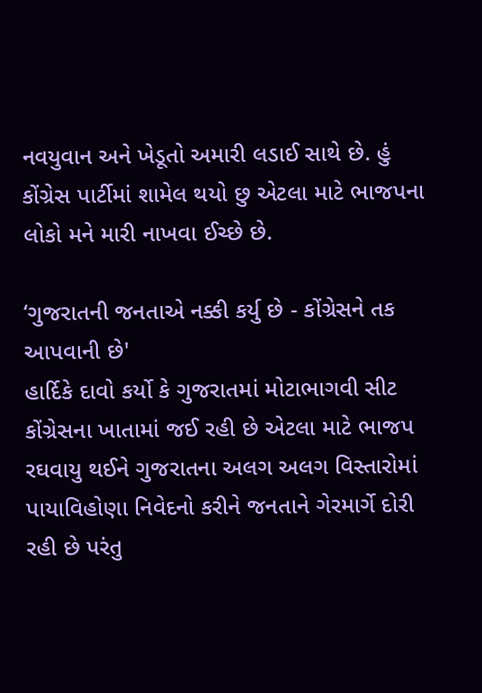નવયુવાન અને ખેડૂતો અમારી લડાઈ સાથે છે. હું કોંગ્રેસ પાર્ટીમાં શામેલ થયો છુ એટલા માટે ભાજપના લોકો મને મારી નાખવા ઈચ્છે છે.

‘ગુજરાતની જનતાએ નક્કી કર્યુ છે - કોંગ્રેસને તક આપવાની છે'
હાર્દિકે દાવો કર્યો કે ગુજરાતમાં મોટાભાગવી સીટ કોંગ્રેસના ખાતામાં જઈ રહી છે એટલા માટે ભાજપ રઘવાયુ થઈને ગુજરાતના અલગ અલગ વિસ્તારોમાં પાયાવિહોણા નિવેદનો કરીને જનતાને ગેરમાર્ગે દોરી રહી છે પરંતુ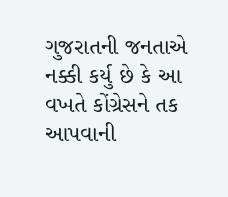ગુજરાતની જનતાએ નક્કી કર્યુ છે કે આ વખતે કોંગ્રેસને તક આપવાની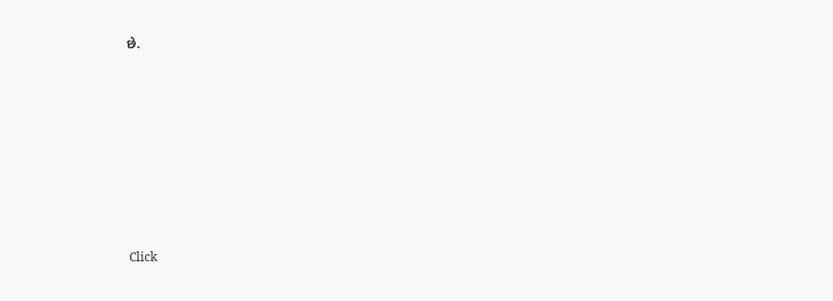છે.












Click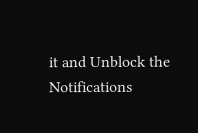it and Unblock the Notifications